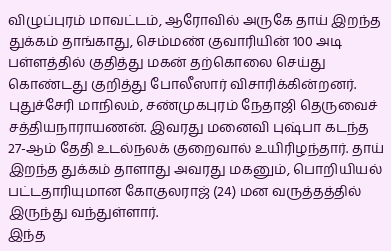விழுப்புரம் மாவட்டம், ஆரோவில் அருகே தாய் இறந்த துக்கம் தாங்காது, செம்மண் குவாரியின் 100 அடி பள்ளத்தில் குதித்து மகன் தற்கொலை செய்து கொண்டது குறித்து போலீஸார் விசாரிக்கின்றனர்.
புதுச்சேரி மாநிலம், சண்முகபுரம் நேதாஜி தெருவைச் சத்தியநாராயணன். இவரது மனைவி புஷ்பா கடந்த 27-ஆம் தேதி உடல்நலக் குறைவால் உயிரிழந்தார். தாய் இறந்த துக்கம் தாளாது அவரது மகனும், பொறியியல் பட்டதாரியுமான கோகுலராஜ் (24) மன வருத்தத்தில் இருந்து வந்துள்ளார்.
இந்த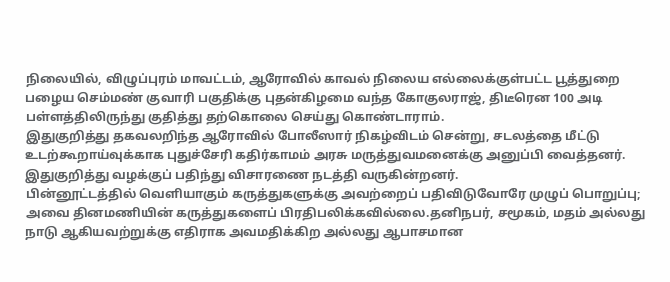நிலையில், விழுப்புரம் மாவட்டம், ஆரோவில் காவல் நிலைய எல்லைக்குள்பட்ட பூத்துறை பழைய செம்மண் குவாரி பகுதிக்கு புதன்கிழமை வந்த கோகுலராஜ், திடீரென 100 அடி பள்ளத்திலிருந்து குதித்து தற்கொலை செய்து கொண்டாராம்.
இதுகுறித்து தகவலறிந்த ஆரோவில் போலீஸார் நிகழ்விடம் சென்று, சடலத்தை மீட்டு உடற்கூறாய்வுக்காக புதுச்சேரி கதிர்காமம் அரசு மருத்துவமனைக்கு அனுப்பி வைத்தனர். இதுகுறித்து வழக்குப் பதிந்து விசாரணை நடத்தி வருகின்றனர்.
பின்னூட்டத்தில் வெளியாகும் கருத்துகளுக்கு அவற்றைப் பதிவிடுவோரே முழுப் பொறுப்பு; அவை தினமணியின் கருத்துகளைப் பிரதிபலிக்கவில்லை.தனிநபர், சமூகம், மதம் அல்லது நாடு ஆகியவற்றுக்கு எதிராக அவமதிக்கிற அல்லது ஆபாசமான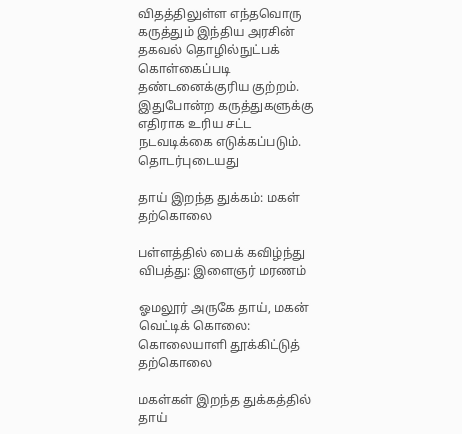விதத்திலுள்ள எந்தவொரு கருத்தும் இந்திய அரசின் தகவல் தொழில்நுட்பக் கொள்கைப்படி தண்டனைக்குரிய குற்றம். இதுபோன்ற கருத்துகளுக்கு எதிராக உரிய சட்ட நடவடிக்கை எடுக்கப்படும்.
தொடர்புடையது

தாய் இறந்த துக்கம்: மகள் தற்கொலை

பள்ளத்தில் பைக் கவிழ்ந்து விபத்து: இளைஞர் மரணம்

ஓமலூர் அருகே தாய், மகன் வெட்டிக் கொலை: கொலையாளி தூக்கிட்டுத் தற்கொலை

மகள்கள் இறந்த துக்கத்தில் தாய்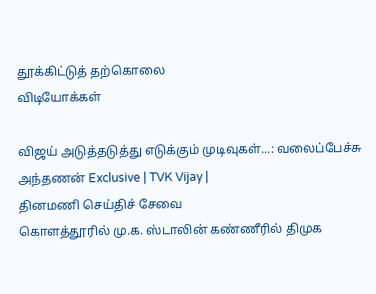தூக்கிட்டுத் தற்கொலை
விடியோக்கள்

விஜய் அடுத்தடுத்து எடுக்கும் முடிவுகள்...: வலைப்பேச்சு அந்தணன் Exclusive | TVK Vijay |
தினமணி செய்திச் சேவை
கொளத்தூரில் மு.க. ஸ்டாலின் கண்ணீரில் திமுக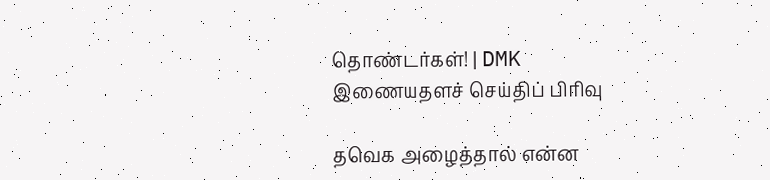தொண்டர்கள்! | DMK
இணையதளச் செய்திப் பிரிவு

தவெக அழைத்தால் என்ன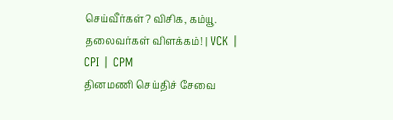செய்வீர்கள்? விசிக, கம்யூ. தலைவர்கள் விளக்கம்! | VCK | CPI | CPM
தினமணி செய்திச் சேவை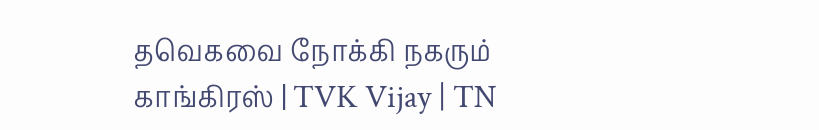தவெகவை நோக்கி நகரும் காங்கிரஸ் | TVK Vijay | TN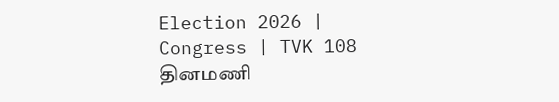Election 2026 | Congress | TVK 108
தினமணி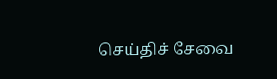செய்திச் சேவை